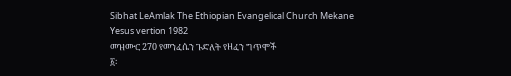Sibhat LeAmlak The Ethiopian Evangelical Church Mekane Yesus vertion 1982
መዝሙር 270 የመንፈሴን ጉድለት የዘፈን ግጥሞች
፩፡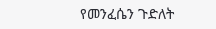የመንፈሴን ጉድለት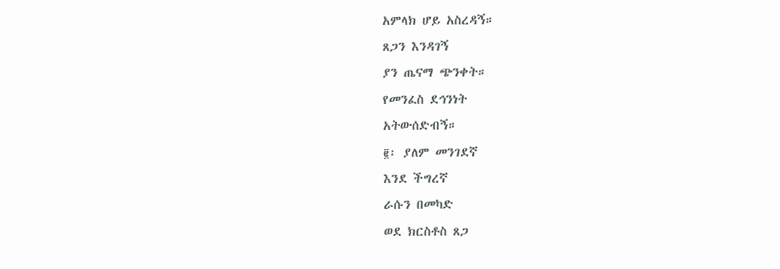አምላክ ሆይ አስረዳኝ።
ጸጋን እንዳገኝ
ያን ጤናማ ጭንቀት።
የመንፈስ ደኅንነት
አትውሰድብኝ።
፪፡ ያለም መንገደኛ
እንደ ችግረኛ
ራሱን በመካድ
ወደ ክርስቶስ ጸጋ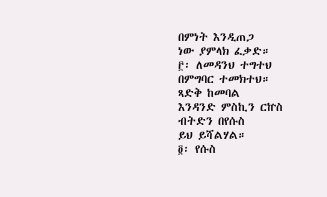በምነት እንዲጠጋ
ነው ያምላክ ፈቃድ።
፫፡ ለመዳንህ ተግተህ
በምግባር ተመክተህ።
ጻድቅ ከመባል
እንዳንድ ምስኪን ርኵስ
ብትድን በየሱስ
ይህ ይሻልሃል።
፬፡ የሱስ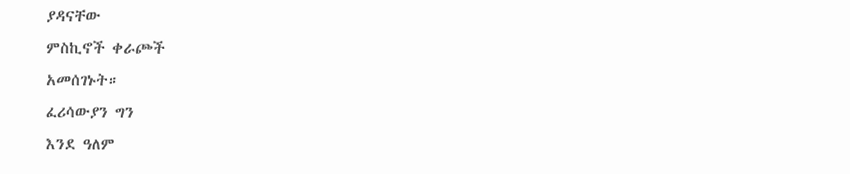ያዳናቸው
ምስኪኖች ቀራጮች
አመሰገኑት።
ፈሪሳውያን ግን
እንደ ዓለም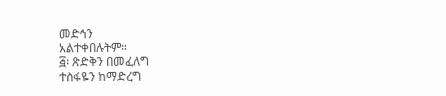መድኅን
አልተቀበሉትም።
፭፡ ጽድቅን በመፈለግ
ተስፋዬን ከማድረግ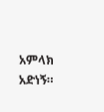አምላክ አድነኝ።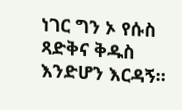ነገር ግን ኦ የሱስ
ጻድቅና ቅዱስ
እንድሆን እርዳኝ።